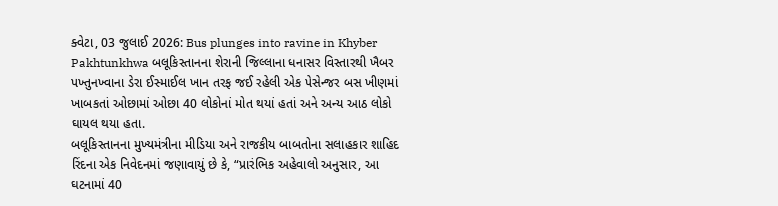ક્વેટા, 03 જુલાઈ 2026: Bus plunges into ravine in Khyber Pakhtunkhwa બલૂકિસ્તાનના શેરાની જિલ્લાના ધનાસર વિસ્તારથી ખૈબર પખ્તુનખ્વાના ડેરા ઈસ્માઈલ ખાન તરફ જઈ રહેલી એક પેસેન્જર બસ ખીણમાં ખાબકતાં ઓછામાં ઓછા 40 લોકોનાં મોત થયાં હતાં અને અન્ય આઠ લોકો ઘાયલ થયા હતા.
બલૂકિસ્તાનના મુખ્યમંત્રીના મીડિયા અને રાજકીય બાબતોના સલાહકાર શાહિદ રિંદના એક નિવેદનમાં જણાવાયું છે કે, “પ્રારંભિક અહેવાલો અનુસાર, આ ઘટનામાં 40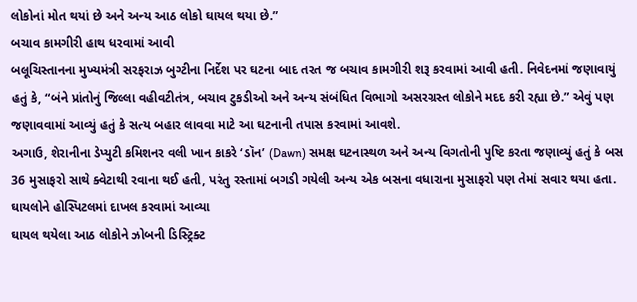લોકોનાં મોત થયાં છે અને અન્ય આઠ લોકો ઘાયલ થયા છે.”
બચાવ કામગીરી હાથ ધરવામાં આવી
બલૂચિસ્તાનના મુખ્યમંત્રી સરફરાઝ બુગ્ટીના નિર્દેશ પર ઘટના બાદ તરત જ બચાવ કામગીરી શરૂ કરવામાં આવી હતી. નિવેદનમાં જણાવાયું હતું કે, “બંને પ્રાંતોનું જિલ્લા વહીવટીતંત્ર, બચાવ ટુકડીઓ અને અન્ય સંબંધિત વિભાગો અસરગ્રસ્ત લોકોને મદદ કરી રહ્યા છે.” એવું પણ જણાવવામાં આવ્યું હતું કે સત્ય બહાર લાવવા માટે આ ઘટનાની તપાસ કરવામાં આવશે.
અગાઉ, શેરાનીના ડેપ્યુટી કમિશનર વલી ખાન કાકરે ‘ડૉન’ (Dawn) સમક્ષ ઘટનાસ્થળ અને અન્ય વિગતોની પુષ્ટિ કરતા જણાવ્યું હતું કે બસ 36 મુસાફરો સાથે ક્વેટાથી રવાના થઈ હતી, પરંતુ રસ્તામાં બગડી ગયેલી અન્ય એક બસના વધારાના મુસાફરો પણ તેમાં સવાર થયા હતા.
ઘાયલોને હોસ્પિટલમાં દાખલ કરવામાં આવ્યા
ઘાયલ થયેલા આઠ લોકોને ઝોબની ડિસ્ટ્રિક્ટ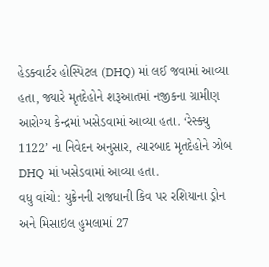હેડક્વાર્ટર હોસ્પિટલ (DHQ) માં લઈ જવામાં આવ્યા હતા, જ્યારે મૃતદેહોને શરૂઆતમાં નજીકના ગ્રામીણ આરોગ્ય કેન્દ્રમાં ખસેડવામાં આવ્યા હતા. ‘રેસ્ક્યુ 1122’ ના નિવેદન અનુસાર, ત્યારબાદ મૃતદેહોને ઝોબ DHQ માં ખસેડવામાં આવ્યા હતા.
વધુ વાંચો: યુક્રેનની રાજધાની કિવ પર રશિયાના ડ્રોન અને મિસાઇલ હુમલામાં 27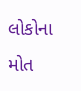લોકોના મોત